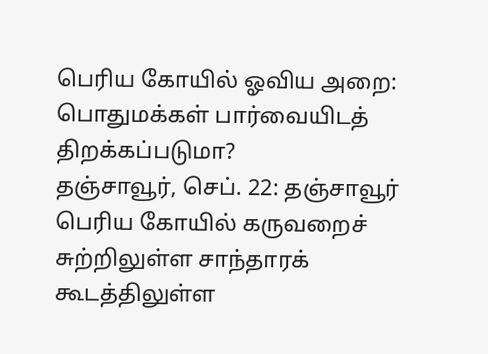பெரிய கோயில் ஓவிய அறை: பொதுமக்கள் பார்வையிடத் திறக்கப்படுமா?
தஞ்சாவூர், செப். 22: தஞ்சாவூர் பெரிய கோயில் கருவறைச் சுற்றிலுள்ள சாந்தாரக் கூடத்திலுள்ள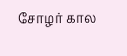சோழர் கால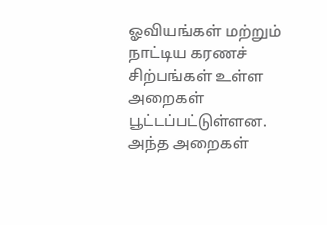ஓவியங்கள் மற்றும் நாட்டிய கரணச் சிற்பங்கள் உள்ள அறைகள் பூட்டப்பட்டுள்ளன. அந்த அறைகள்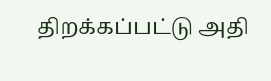திறக்கப்பட்டு அதி